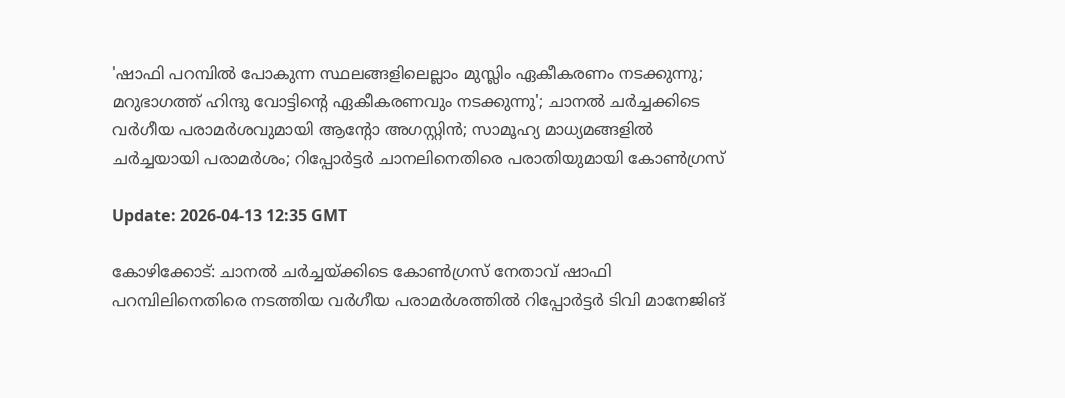'ഷാഫി പറമ്പില്‍ പോകുന്ന സ്ഥലങ്ങളിലെല്ലാം മുസ്ലിം ഏകീകരണം നടക്കുന്നു; മറുഭാഗത്ത് ഹിന്ദു വോട്ടിന്റെ ഏകീകരണവും നടക്കുന്നു'; ചാനല്‍ ചര്‍ച്ചക്കിടെ വര്‍ഗീയ പരാമര്‍ശവുമായി ആന്റോ അഗസ്റ്റിന്‍; സാമൂഹ്യ മാധ്യമങ്ങളില്‍ ചര്‍ച്ചയായി പരാമര്‍ശം; റിപ്പോര്‍ട്ടര്‍ ചാനലിനെതിരെ പരാതിയുമായി കോണ്‍ഗ്രസ്

Update: 2026-04-13 12:35 GMT

കോഴിക്കോട്: ചാനല്‍ ചര്‍ച്ചയ്ക്കിടെ കോണ്‍ഗ്രസ് നേതാവ് ഷാഫി പറമ്പിലിനെതിരെ നടത്തിയ വര്‍ഗീയ പരാമര്‍ശത്തില്‍ റിപ്പോര്‍ട്ടര്‍ ടിവി മാനേജിങ്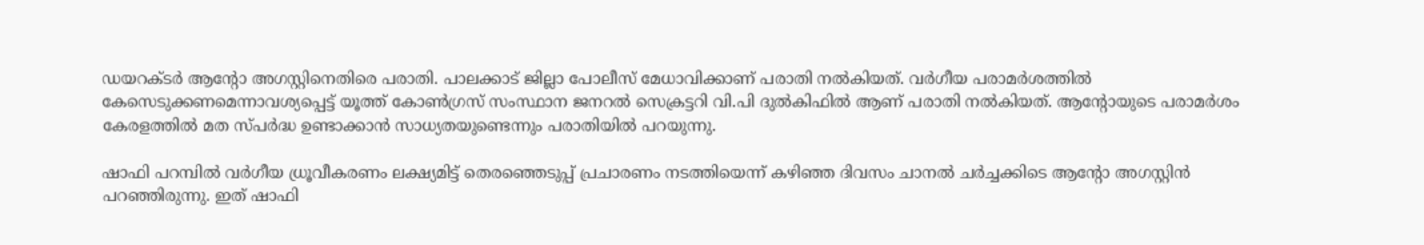ഡയറക്ടര്‍ ആന്റോ അഗസ്റ്റിനെതിരെ പരാതി. പാലക്കാട് ജില്ലാ പോലീസ് മേധാവിക്കാണ് പരാതി നല്‍കിയത്. വര്‍ഗീയ പരാമര്‍ശത്തില്‍ കേസെടുക്കണമെന്നാവശ്യപ്പെട്ട് യൂത്ത് കോണ്‍ഗ്രസ് സംസ്ഥാന ജനറല്‍ സെക്രട്ടറി വി.പി ദുല്‍കിഫില്‍ ആണ് പരാതി നല്‍കിയത്. ആന്റോയുടെ പരാമര്‍ശം കേരളത്തില്‍ മത സ്പര്‍ദ്ധ ഉണ്ടാക്കാന്‍ സാധ്യതയുണ്ടെന്നും പരാതിയില്‍ പറയുന്നു.

ഷാഫി പറമ്പില്‍ വര്‍ഗീയ ധ്രൂവീകരണം ലക്ഷ്യമിട്ട് തെരഞ്ഞെടുപ്പ് പ്രചാരണം നടത്തിയെന്ന് കഴിഞ്ഞ ദിവസം ചാനല്‍ ചര്‍ച്ചക്കിടെ ആന്റോ അഗസ്റ്റിന്‍ പറഞ്ഞിരുന്നു. ഇത് ഷാഫി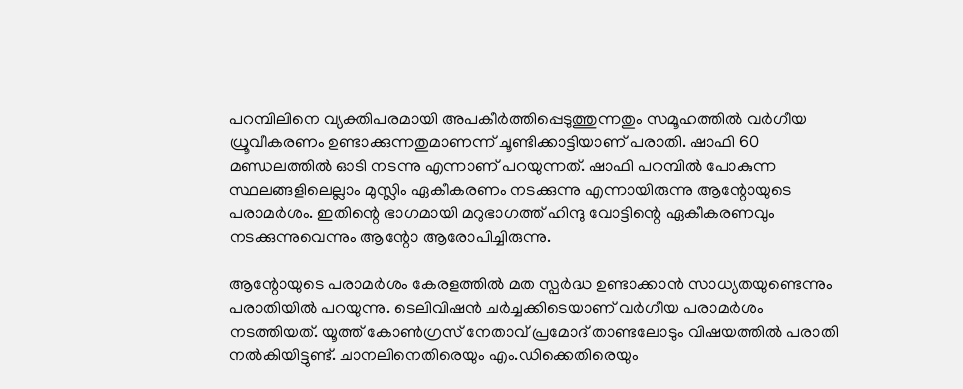പറമ്പിലിനെ വ്യക്തിപരമായി അപകീര്‍ത്തിപ്പെടുത്തുന്നതും സമൂഹത്തില്‍ വര്‍ഗീയ ധ്രൂവീകരണം ഉണ്ടാക്കുന്നതുമാണന്ന് ചൂണ്ടിക്കാട്ടിയാണ് പരാതി. ഷാഫി 60 മണ്ഡലത്തില്‍ ഓടി നടന്നു എന്നാണ് പറയുന്നത്. ഷാഫി പറമ്പില്‍ പോകുന്ന സ്ഥലങ്ങളിലെല്ലാം മുസ്ലിം ഏകീകരണം നടക്കുന്നു എന്നായിരുന്നു ആന്റോയുടെ പരാമര്‍ശം. ഇതിന്റെ ഭാഗമായി മറുഭാഗത്ത് ഹിന്ദു വോട്ടിന്റെ ഏകീകരണവും നടക്കുന്നുവെന്നും ആന്റോ ആരോപിച്ചിരുന്നു.

ആന്റോയുടെ പരാമര്‍ശം കേരളത്തില്‍ മത സ്പര്‍ദ്ധ ഉണ്ടാക്കാന്‍ സാധ്യതയുണ്ടെന്നും പരാതിയില്‍ പറയുന്നു. ടെലിവിഷന്‍ ചര്‍ച്ചക്കിടെയാണ് വര്‍ഗീയ പരാമര്‍ശം നടത്തിയത്. യൂത്ത് കോണ്‍ഗ്രസ് നേതാവ് പ്രമോദ് താണ്ടലോടും വിഷയത്തില്‍ പരാതി നല്‍കിയിട്ടുണ്ട്. ചാനലിനെതിരെയും എം.ഡിക്കെതിരെയും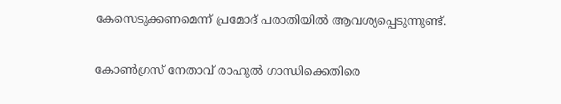കേസെടുക്കണമെന്ന് പ്രമോദ് പരാതിയില്‍ ആവശ്യപ്പെടുന്നുണ്ട്.

കോണ്‍ഗ്രസ് നേതാവ് രാഹുല്‍ ഗാന്ധിക്കെതിരെ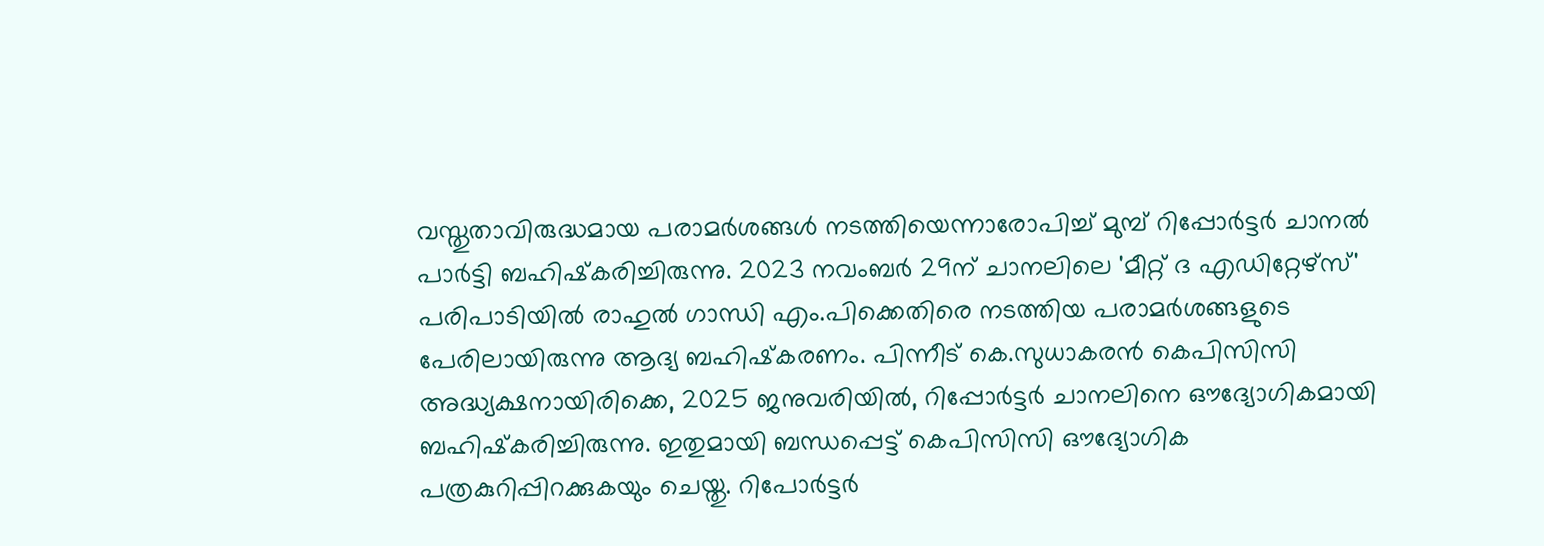വസ്തുതാവിരുദ്ധമായ പരാമര്‍ശങ്ങള്‍ നടത്തിയെന്നാരോപിച്ച് മുമ്പ് റിപ്പോര്‍ട്ടര്‍ ചാനല്‍ പാര്‍ട്ടി ബഹിഷ്‌കരിച്ചിരുന്നു. 2023 നവംബര്‍ 29ന് ചാനലിലെ 'മീറ്റ് ദ എഡിറ്റേഴ്‌സ്' പരിപാടിയില്‍ രാഹുല്‍ ഗാന്ധി എം.പിക്കെതിരെ നടത്തിയ പരാമര്‍ശങ്ങളുടെ പേരിലായിരുന്നു ആദ്യ ബഹിഷ്‌കരണം. പിന്നീട് കെ.സുധാകരന്‍ കെപിസിസി അദ്ധ്യക്ഷനായിരിക്കെ, 2025 ജനുവരിയില്‍, റിപ്പോര്‍ട്ടര്‍ ചാനലിനെ ഔദ്യോഗികമായി ബഹിഷ്‌കരിച്ചിരുന്നു. ഇതുമായി ബന്ധപ്പെട്ട് കെപിസിസി ഔദ്യോഗിക പത്രകുറിപ്പിറക്കുകയും ചെയ്തു. റിപോര്‍ട്ടര്‍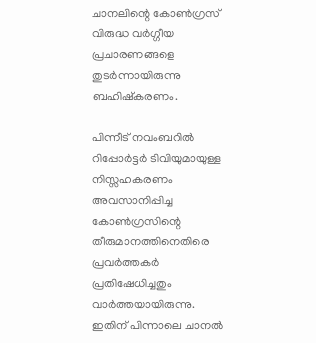ചാനലിന്റെ കോണ്‍ഗ്രസ് വിരുദ്ധ വര്‍ഗ്ഗീയ പ്രചാരണങ്ങളെ തുടര്‍ന്നായിരുന്നു ബഹിഷ്‌കരണം.

പിന്നീട് നവംബറില്‍ റിപ്പോര്‍ട്ടര്‍ ടിവിയുമായുള്ള നിസ്സഹകരണം അവസാനിപ്പിച്ച കോണ്‍ഗ്രസിന്റെ തീരുമാനത്തിനെതിരെ പ്രവര്‍ത്തകര്‍ പ്രതിഷേധിച്ചതും വാര്‍ത്തയായിരുന്നു. ഇതിന് പിന്നാലെ ചാനല്‍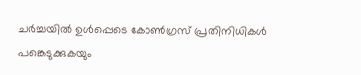ചര്‍ച്ചയില്‍ ഉള്‍പ്പെടെ കോണ്‍ഗ്രസ് പ്രതിനിധികള്‍ പങ്കെടുക്കുകയും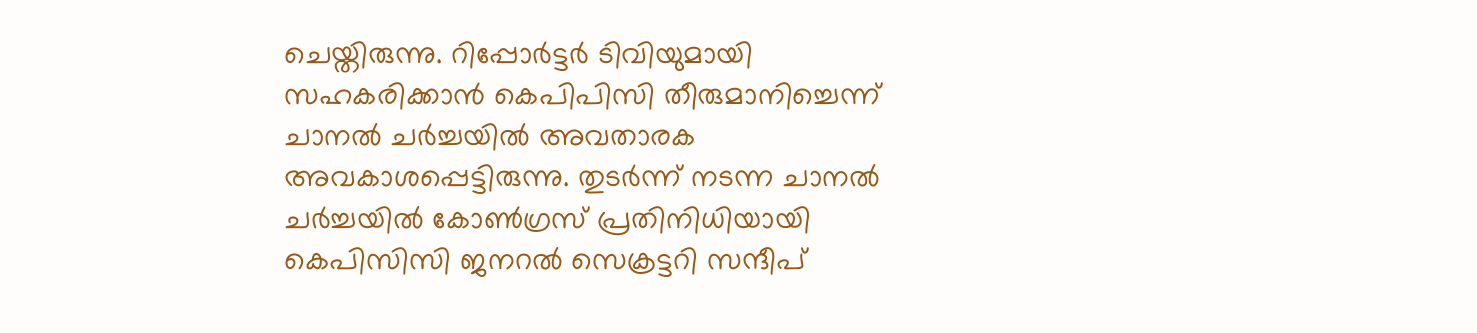ചെയ്തിരുന്നു. റിപ്പോര്‍ട്ടര്‍ ടിവിയുമായി സഹകരിക്കാന്‍ കെപിപിസി തീരുമാനിച്ചെന്ന് ചാനല്‍ ചര്‍ച്ചയില്‍ അവതാരക അവകാശപ്പെട്ടിരുന്നു. തുടര്‍ന്ന് നടന്ന ചാനല്‍ ചര്‍ച്ചയില്‍ കോണ്‍ഗ്രസ് പ്രതിനിധിയായി കെപിസിസി ജനറല്‍ സെക്രട്ടറി സന്ദീപ്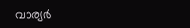വാര്യര്‍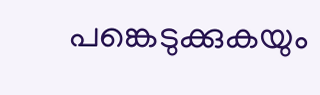പങ്കെടുക്കുകയും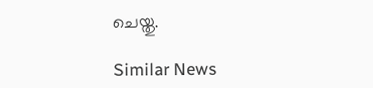ചെയ്തു.

Similar News